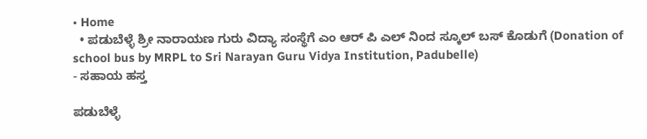• Home
  • ಪಡುಬೆಳ್ಳೆ ಶ್ರೀ ನಾರಾಯಣ ಗುರು ವಿದ್ಯಾ ಸಂಸ್ಥೆಗೆ ಎಂ ಆರ್ ಪಿ ಎಲ್ ನಿಂದ ಸ್ಕೂಲ್ ಬಸ್ ಕೊಡುಗೆ‌ (Donation of school bus by MRPL to Sri Narayan Guru Vidya Institution, Padubelle)
- ಸಹಾಯ ಹಸ್ತ

ಪಡುಬೆಳ್ಳೆ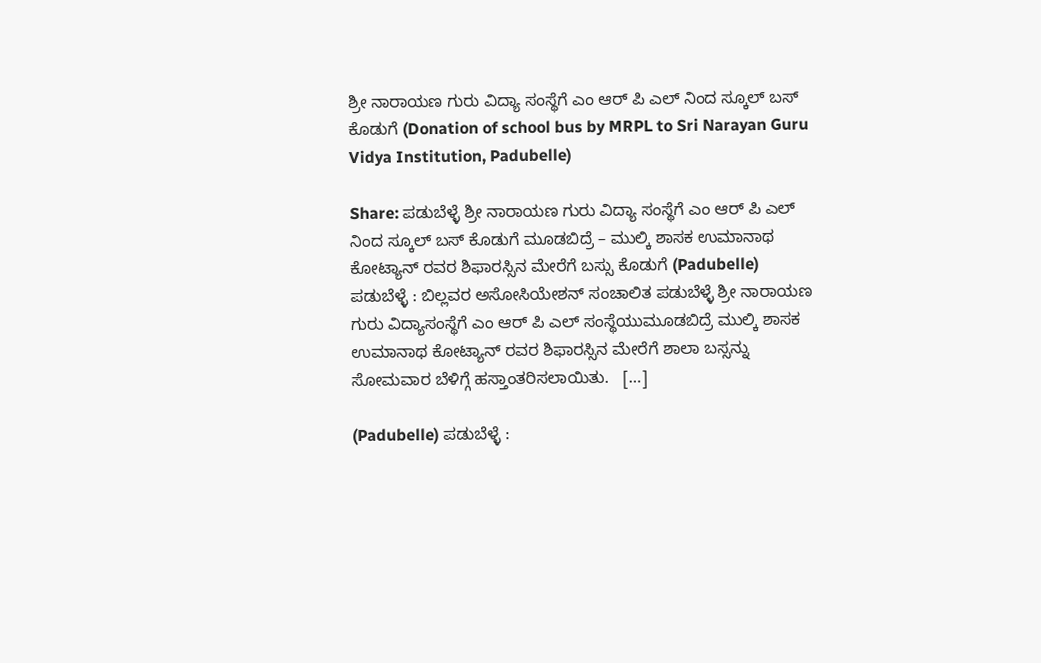ಶ್ರೀ ನಾರಾಯಣ ಗುರು ವಿದ್ಯಾ ಸಂಸ್ಥೆಗೆ ಎಂ ಆರ್ ಪಿ ಎಲ್ ನಿಂದ ಸ್ಕೂಲ್ ಬಸ್ ಕೊಡುಗೆ‌ (Donation of school bus by MRPL to Sri Narayan Guru Vidya Institution, Padubelle)

Share: ಪಡುಬೆಳ್ಳೆ ಶ್ರೀ ನಾರಾಯಣ ಗುರು ವಿದ್ಯಾ ಸಂಸ್ಥೆಗೆ ಎಂ ಆರ್ ಪಿ ಎಲ್ ನಿಂದ ಸ್ಕೂಲ್ ಬಸ್ ಕೊಡುಗೆ‌ ಮೂಡಬಿದ್ರೆ – ಮುಲ್ಕಿ ಶಾಸಕ ಉಮಾನಾಥ ಕೋಟ್ಯಾನ್ ರವರ ಶಿಫಾರಸ್ಸಿನ ಮೇರೆಗೆ ಬಸ್ಸು ಕೊಡುಗೆ (Padubelle) ಪಡುಬೆಳ್ಳೆ : ಬಿಲ್ಲವರ ಅಸೋಸಿಯೇಶನ್‌ ಸಂಚಾಲಿತ ಪಡುಬೆಳ್ಳೆ ಶ್ರೀ ನಾರಾಯಣ ಗುರು ವಿದ್ಯಾಸಂಸ್ಥೆಗೆ ಎಂ ಆರ್ ಪಿ ಎಲ್ ಸಂಸ್ಥೆಯುಮೂಡಬಿದ್ರೆ ಮುಲ್ಕಿ ಶಾಸಕ ಉಮಾನಾಥ ಕೋಟ್ಯಾನ್ ರವರ ಶಿಫಾರಸ್ಸಿನ ಮೇರೆಗೆ ಶಾಲಾ ಬಸ್ಸನ್ನು ಸೋಮವಾರ ಬೆಳಿಗ್ಗೆ ಹಸ್ತಾಂತರಿಸಲಾಯಿತು.   […]

(Padubelle) ಪಡುಬೆಳ್ಳೆ :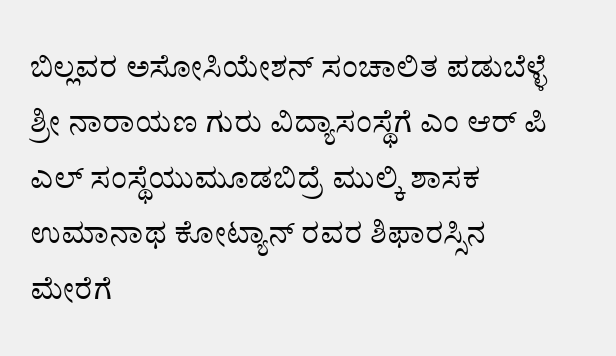ಬಿಲ್ಲವರ ಅಸೋಸಿಯೇಶನ್‌ ಸಂಚಾಲಿತ ಪಡುಬೆಳ್ಳೆ ಶ್ರೀ ನಾರಾಯಣ ಗುರು ವಿದ್ಯಾಸಂಸ್ಥೆಗೆ ಎಂ ಆರ್ ಪಿ ಎಲ್ ಸಂಸ್ಥೆಯುಮೂಡಬಿದ್ರೆ ಮುಲ್ಕಿ ಶಾಸಕ ಉಮಾನಾಥ ಕೋಟ್ಯಾನ್ ರವರ ಶಿಫಾರಸ್ಸಿನ ಮೇರೆಗೆ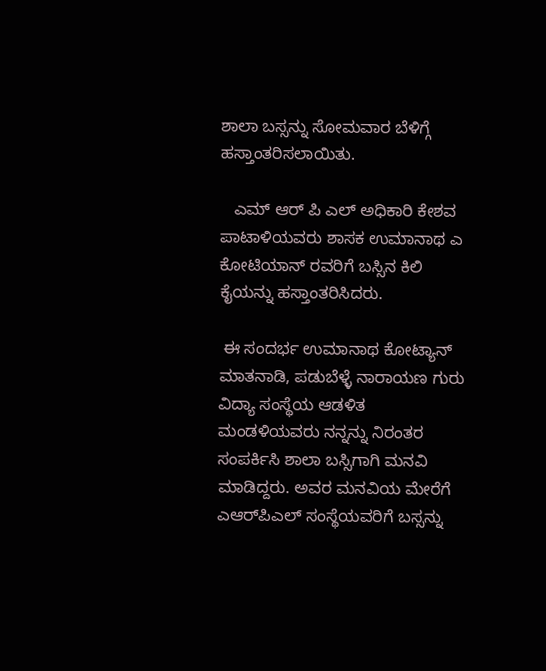ಶಾಲಾ ಬಸ್ಸನ್ನು ಸೋಮವಾರ ಬೆಳಿಗ್ಗೆ ಹಸ್ತಾಂತರಿಸಲಾಯಿತು.

   ಎಮ್ ಆರ್ ಪಿ ಎಲ್ ಅಧಿಕಾರಿ ಕೇಶವ ಪಾಟಾಳಿಯವರು ಶಾಸಕ ಉಮಾನಾಥ ಎ ಕೋಟಿಯಾನ್ ರವರಿಗೆ ಬಸ್ಸಿನ ಕಿಲಿ ಕೈಯನ್ನು ಹಸ್ತಾಂತರಿಸಿದರು.

 ಈ ಸಂದರ್ಭ ಉಮಾನಾಥ ಕೋಟ್ಯಾನ್ ಮಾತನಾಡಿ, ಪಡುಬೆಳ್ಳೆ ನಾರಾಯಣ ಗುರು ವಿದ್ಯಾ ಸಂಸ್ಥೆಯ ಆಡಳಿತ ಮಂಡಳಿಯವರು ನನ್ನನ್ನು ನಿರಂತರ ಸಂಪರ್ಕಿಸಿ ಶಾಲಾ ಬಸ್ಸಿಗಾಗಿ ಮನವಿ ಮಾಡಿದ್ದರು. ಅವರ ಮನವಿಯ ಮೇರೆಗೆ ಎಆರ್‌ಪಿಎಲ್ ಸಂಸ್ಥೆಯವರಿಗೆ ಬಸ್ಸನ್ನು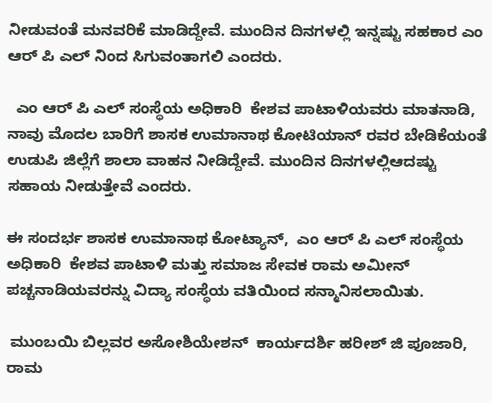ನೀಡುವಂತೆ ಮನವರಿಕೆ ಮಾಡಿದ್ದೇವೆ. ಮುಂದಿನ ದಿನಗಳಲ್ಲಿ ಇನ್ನಷ್ಟು ಸಹಕಾರ ಎಂ ಆರ್ ಪಿ ಎಲ್ ನಿಂದ ಸಿಗುವಂತಾಗಲಿ ಎಂದರು.

  ಎಂ ಆರ್ ಪಿ ಎಲ್ ಸಂಸ್ಥೆಯ ಅಧಿಕಾರಿ  ಕೇಶವ ಪಾಟಾಳಿಯವರು ಮಾತನಾಡಿ, ನಾವು ಮೊದಲ ಬಾರಿಗೆ ಶಾಸಕ ಉಮಾನಾಥ ಕೋಟಿಯಾನ್ ರವರ ಬೇಡಿಕೆಯಂತೆ ಉಡುಪಿ ಜಿಲ್ಲೆಗೆ ಶಾಲಾ ವಾಹನ ನೀಡಿದ್ದೇವೆ. ಮುಂದಿನ ದಿನಗಳಲ್ಲಿಆದಷ್ಟು ಸಹಾಯ ನೀಡುತ್ತೇವೆ ಎಂದರು.

ಈ ಸಂದರ್ಭ ಶಾಸಕ ಉಮಾನಾಥ ಕೋಟ್ಯಾನ್‌,  ಎಂ ಆರ್ ಪಿ ಎಲ್ ಸಂಸ್ಥೆಯ ಅಧಿಕಾರಿ  ಕೇಶವ ಪಾಟಾಳಿ ಮತ್ತು ಸಮಾಜ ಸೇವಕ ರಾಮ ಅಮೀನ್ ಪಚ್ಚನಾಡಿಯವರನ್ನು ವಿದ್ಯಾ ಸಂಸ್ಥೆಯ ವತಿಯಿಂದ ಸನ್ಮಾನಿಸಲಾಯಿತು.

 ಮುಂಬಯಿ ಬಿಲ್ಲವರ ಅಸೋಶಿಯೇಶನ್‌  ಕಾರ್ಯದರ್ಶಿ ಹರೀಶ್ ಜಿ ಪೂಜಾರಿ, ರಾಮ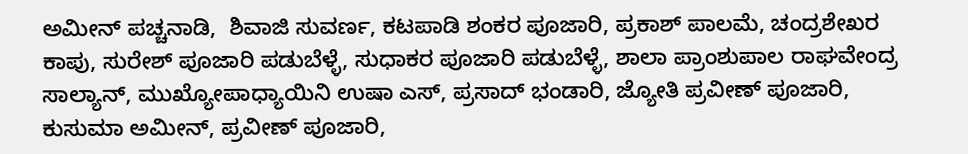ಅಮೀನ್ ಪಚ್ಚನಾಡಿ,  ಶಿವಾಜಿ ಸುವರ್ಣ, ಕಟಪಾಡಿ ಶಂಕರ ಪೂಜಾರಿ, ಪ್ರಕಾಶ್ ಪಾಲಮೆ, ಚಂದ್ರಶೇಖರ ಕಾಪು, ಸುರೇಶ್ ಪೂಜಾರಿ ಪಡುಬೆಳ್ಳೆ, ಸುಧಾಕರ ಪೂಜಾರಿ ಪಡುಬೆಳ್ಳೆ, ಶಾಲಾ ಪ್ರಾಂಶುಪಾಲ ರಾಘವೇಂದ್ರ ಸಾಲ್ಯಾನ್‌, ಮುಖ್ಯೋಪಾಧ್ಯಾಯಿನಿ ಉಷಾ ಎಸ್, ಪ್ರಸಾದ್ ಭಂಡಾರಿ, ಜ್ಯೋತಿ ಪ್ರವೀಣ್ ಪೂಜಾರಿ, ಕುಸುಮಾ ಅಮೀನ್, ಪ್ರವೀಣ್ ಪೂಜಾರಿ,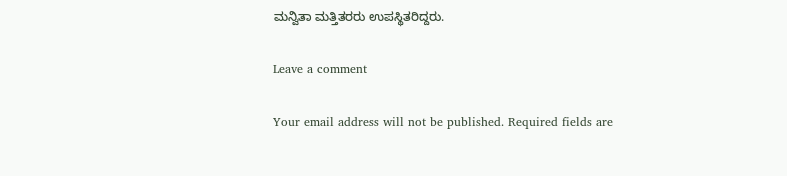ಮನ್ವಿತಾ ಮತ್ತಿತರರು ಉಪಸ್ಥಿತರಿದ್ದರು.

Leave a comment

Your email address will not be published. Required fields are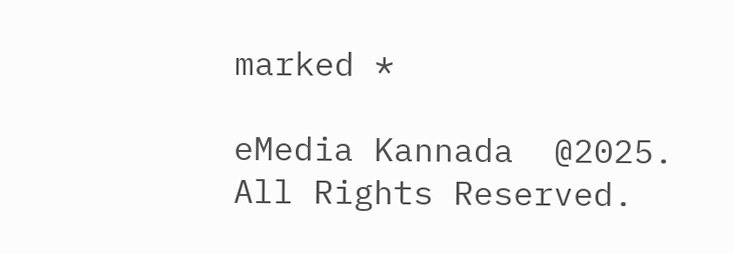marked *

eMedia Kannada  @2025. All Rights Reserved.